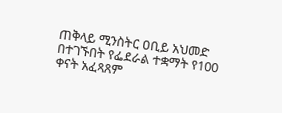ጠቅላይ ሚንስትር ዐቢይ አህመድ በተገኙበት የፌደራል ተቋማት የ100 ቀናት አፈጻጸም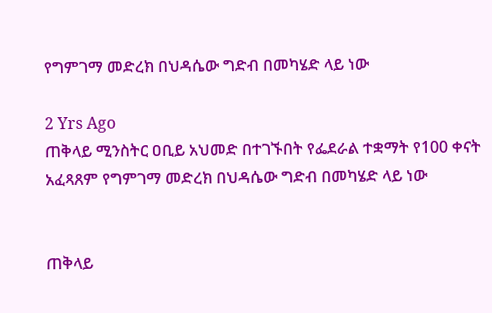የግምገማ መድረክ በህዳሴው ግድብ በመካሄድ ላይ ነው

2 Yrs Ago
ጠቅላይ ሚንስትር ዐቢይ አህመድ በተገኙበት የፌደራል ተቋማት የ100 ቀናት አፈጻጸም የግምገማ መድረክ በህዳሴው ግድብ በመካሄድ ላይ ነው


ጠቅላይ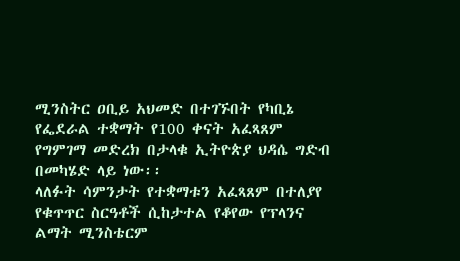ሚንስትር ዐቢይ አህመድ በተገኙበት የካቢኔ የፌደራል ተቋማት የ100 ቀናት አፈጻጸም የግምገማ መድረክ በታላቁ ኢትዮጵያ ህዳሴ ግድብ በመካሄድ ላይ ነው፡፡
ላለፉት ሳምንታት የተቋማቱን አፈጻጸም በተለያየ የቁጥጥር ስርዓቶች ሲከታተል የቆየው የፕላንና ልማት ሚንስቴርም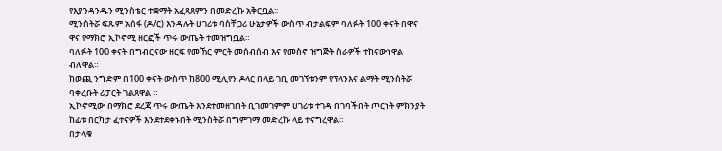የእያንዳንዱን ሚንስቴር ተቋማት አፈጻጸምን በመድረኩ አቅርቧል፡፡
ሚንስትሯ ፍጹም አሰፋ (ዶ/ር) እንዳሉት ሀገሪቱ ባስቸጋሪ ሁኔታዎች ውስጥ ብታልፍም ባለፉት 100 ቀናት በዋና ዋና የማክሮ ኢኮኖሚ ዘርፎች ጥሩ ውጤት ተመዝግቧል።
ባለፉት 100 ቀናት በግብርናው ዘርፍ የመኸር ምርት መሰብሰብ እና የመስኖ ዝግጅት ስራዎች ተከናውነዋል ብለዋል።
ከወጪ ንግድም በ100 ቀናት ውስጥ ከ800 ሚሊየን ዶላር በላይ ገቢ መገኘቱንም የፕላንእና ልማት ሚንስትሯ ባቀረቡት ሪፓርት ገልጸዋል ።
ኢኮኖሚው በማክሮ ደረጃ ጥሩ ውጤት እንደተመዘገበት ቢገመገምም ሀገሪቱ ተገዳ በገባችበት ጦርነት ምክንያት ከፊቱ በርካታ ፈተናዎች እንደተደቀኑበት ሚንስትሯ በግምገማ መድረኩ ላይ ተናግረዋል።
በታላቁ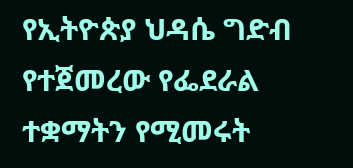የኢትዮጵያ ህዳሴ ግድብ የተጀመረው የፌደራል ተቋማትን የሚመሩት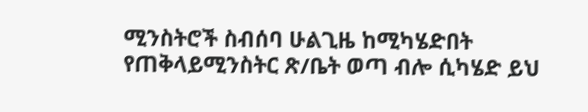ሚንስትሮች ስብሰባ ሁልጊዜ ከሚካሄድበት የጠቅላይሚንስትር ጽ/ቤት ወጣ ብሎ ሲካሄድ ይህ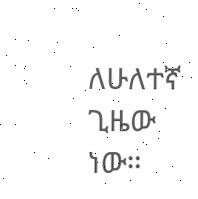ለሁለተኛ ጊዜው ነው።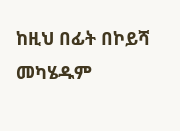ከዚህ በፊት በኮይሻ መካሄዱም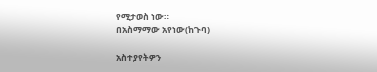የሚታወስ ነው።
በአስማማው አየነው(ከጉባ)

አስተያየትዎን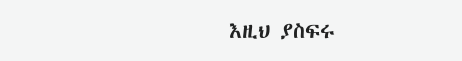እዚህ ያስፍሩ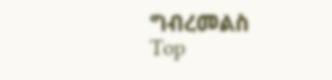ግብረመልስ
Top